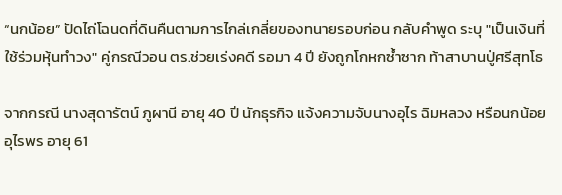“นกน้อย” ปัดไถ่โฉนดที่ดินคืนตามการไกล่เกลี่ยของทนายรอบก่อน กลับคำพูด ระบุ "เป็นเงินที่ใช้ร่วมหุ้นทำวง" คู่กรณีวอน ตร.ช่วยเร่งคดี รอมา 4 ปี ยังถูกโกหกซ้ำซาก ท้าสาบานปู่ศรีสุทโธ

จากกรณี นางสุดารัตน์ ภูผานี อายุ 40 ปี นักธุรกิจ แจ้งความจับนางอุไร ฉิมหลวง หรือนกน้อย อุไรพร อายุ 61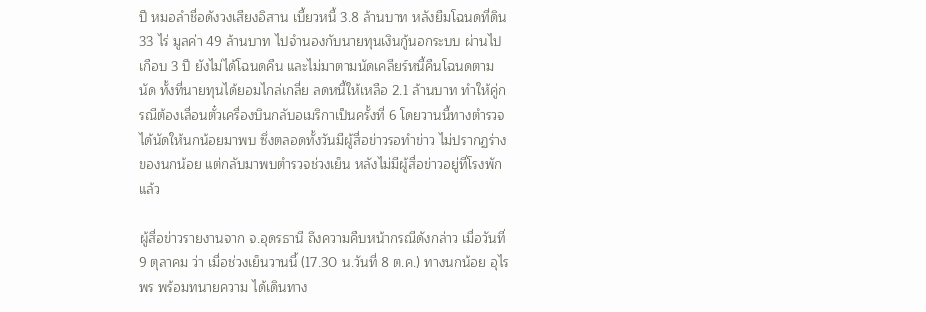ปี หมอลำชื่อดังวงเสียงอิสาน เบี้ยวหนี้ 3.8 ล้านบาท หลังยืมโฉนดที่ดิน 33 ไร่ มูลค่า 49 ล้านบาท ไปจำนองกับนายทุนเงินกู้นอกระบบ ผ่านไปเกือบ 3 ปี ยังไม่ได้โฉนดคืน และไม่มาตามนัดเคลียร์หนี้คืนโฉนดตามนัด ทั้งที่นายทุนได้ยอมไกล่เกลี่ย ลดหนี้ให้เหลือ 2.1 ล้านบาท ทำให้คู่กรณีต้องเลื่อนตั๋วเครื่องบินกลับอเมริกาเป็นครั้งที่ 6 โดยวานนี้ทางตำรวจได้นัดให้นกน้อยมาพบ ซึ่งตลอดทั้งวันมีผู้สื่อข่าวรอทำข่าว ไม่ปรากฏร่างของนกน้อย แต่กลับมาพบตำรวจช่วงเย็น หลังไม่มีผู้สื่อข่าวอยู่ที่โรงพักแล้ว

ผู้สื่อข่าวรายงานจาก จ.อุดรธานี ถึงความคืบหน้ากรณีดังกล่าว เมื่อวันที่ 9 ตุลาคม ว่า เมื่อช่วงเย็นวานนี้ (17.30 น.วันที่ 8 ต.ค.) ทางนกน้อย อุไรพร พร้อมทนายความ ได้เดินทาง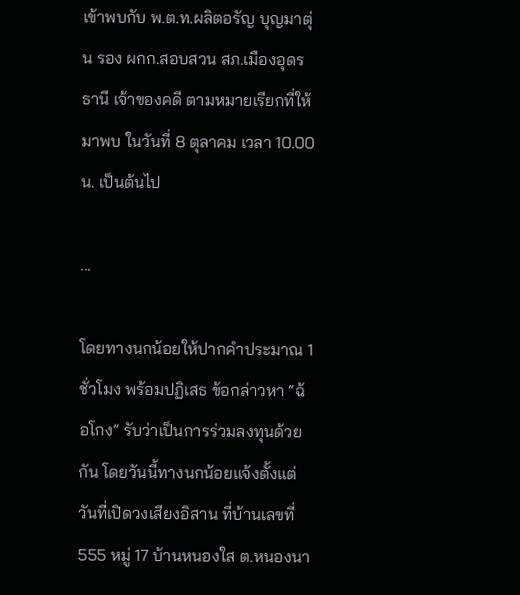เข้าพบกับ พ.ต.ท.ผลิตอรัญ บุญมาตุ่น รอง ผกก.สอบสวน สภ.เมืองอุดรธานี เจ้าของคดี ตามหมายเรียกที่ให้มาพบ ในวันที่ 8 ตุลาคม เวลา 10.00 น. เป็นต้นไป

...

โดยทางนกน้อยให้ปากคำประมาณ 1 ชั่วโมง พร้อมปฏิเสธ ข้อกล่าวหา “ฉ้อโกง” รับว่าเป็นการร่วมลงทุนด้วยกัน โดยวันนี้ทางนกน้อยแจ้งตั้งแต่วันที่เปิดวงเสียงอิสาน ที่บ้านเลขที่ 555 หมู่ 17 บ้านหนองใส ต.หนองนา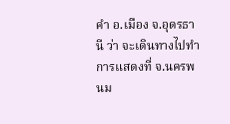คำ อ.เมือง จ.อุดรธานี ว่า จะเดินทางไปทำการแสดงที่ จ.นครพนม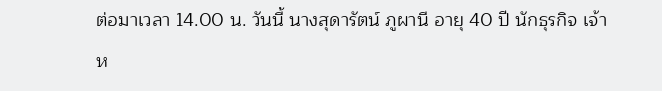ต่อมาเวลา 14.00 น. วันนี้ นางสุดารัตน์ ภูผานี อายุ 40 ปี นักธุรกิจ เจ้าห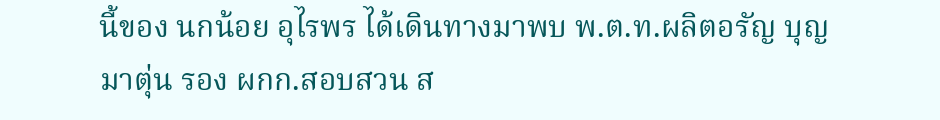นี้ของ นกน้อย อุไรพร ได้เดินทางมาพบ พ.ต.ท.ผลิตอรัญ บุญมาตุ่น รอง ผกก.สอบสวน ส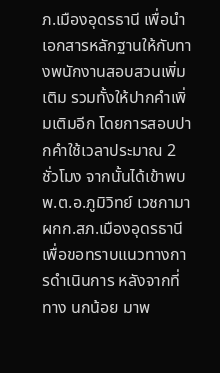ภ.เมืองอุดรธานี เพื่อนำเอกสารหลักฐานให้กับทางพนักงานสอบสวนเพิ่มเติม รวมทั้งให้ปากคำเพิ่มเติมอีก โดยการสอบปากคำใช้เวลาประมาณ 2 ชั่วโมง จากนั้นได้เข้าพบ พ.ต.อ.ภูมิวิทย์ เวชกามา ผกก.สภ.เมืองอุดรธานี เพื่อขอทราบแนวทางการดำเนินการ หลังจากที่ทาง นกน้อย มาพ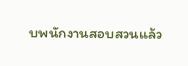บพนักงานสอบสวนแล้ว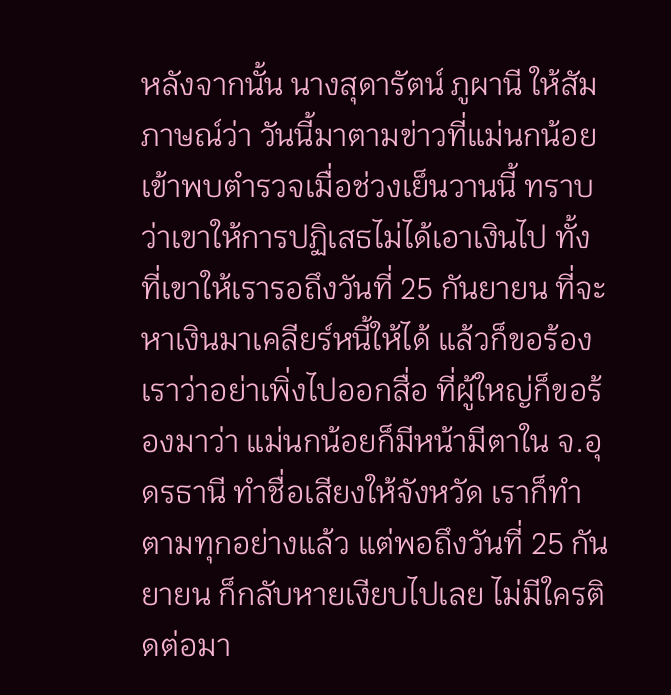หลังจากนั้น นางสุดารัตน์ ภูผานี ให้สัมภาษณ์ว่า วันนี้มาตามข่าวที่แม่นกน้อยเข้าพบตำรวจเมื่อช่วงเย็นวานนี้ ทราบว่าเขาให้การปฏิเสธไม่ได้เอาเงินไป ทั้งที่เขาให้เรารอถึงวันที่ 25 กันยายน ที่จะหาเงินมาเคลียร์หนี้ให้ได้ แล้วก็ขอร้องเราว่าอย่าเพิ่งไปออกสื่อ ที่ผู้ใหญ่ก็ขอร้องมาว่า แม่นกน้อยก็มีหน้ามีตาใน จ.อุดรธานี ทำชื่อเสียงให้จังหวัด เราก็ทำตามทุกอย่างแล้ว แต่พอถึงวันที่ 25 กันยายน ก็กลับหายเงียบไปเลย ไม่มีใครติดต่อมา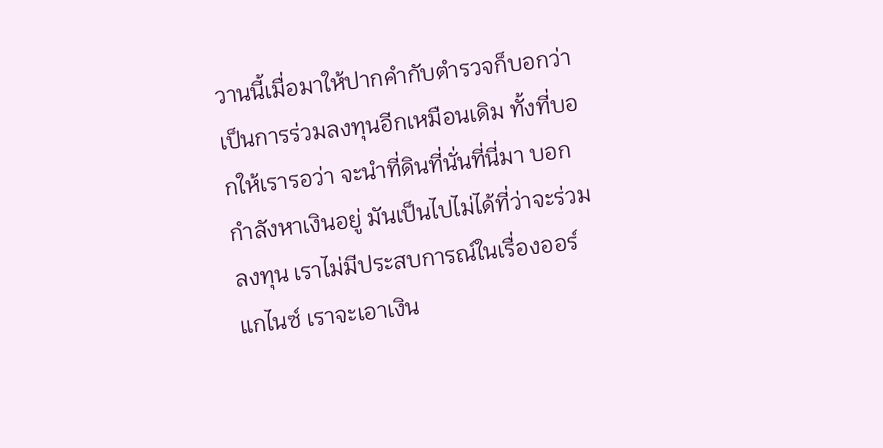วานนี้เมื่อมาให้ปากคำกับตำรวจก็บอกว่า เป็นการร่วมลงทุนอีกเหมือนเดิม ทั้งที่บอกให้เรารอว่า จะนำที่ดินที่นั่นที่นี่มา บอกกำลังหาเงินอยู่ มันเป็นไปไม่ได้ที่ว่าจะร่วมลงทุน เราไม่มีประสบการณ์ในเรื่องออร์แกไนซ์ เราจะเอาเงิน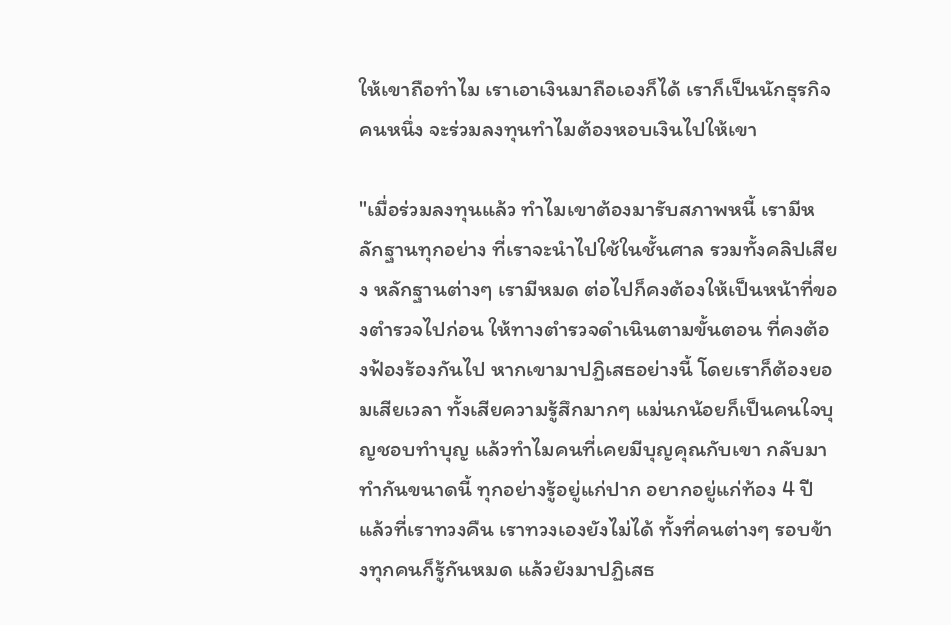ให้เขาถือทำไม เราเอาเงินมาถือเองก็ได้ เราก็เป็นนักธุรกิจคนหนึ่ง จะร่วมลงทุนทำไมต้องหอบเงินไปให้เขา

"เมื่อร่วมลงทุนแล้ว ทำไมเขาต้องมารับสภาพหนี้ เรามีหลักฐานทุกอย่าง ที่เราจะนำไปใช้ในชั้นศาล รวมทั้งคลิปเสียง หลักฐานต่างๆ เรามีหมด ต่อไปก็คงต้องให้เป็นหน้าที่ของตำรวจไปก่อน ให้ทางตำรวจดำเนินตามขั้นตอน ที่คงต้องฟ้องร้องกันไป หากเขามาปฏิเสธอย่างนี้ โดยเราก็ต้องยอมเสียเวลา ทั้งเสียความรู้สึกมากๆ แม่นกน้อยก็เป็นคนใจบุญชอบทำบุญ แล้วทำไมคนที่เคยมีบุญคุณกับเขา กลับมาทำกันขนาดนี้ ทุกอย่างรู้อยู่แก่ปาก อยากอยู่แก่ท้อง 4 ปีแล้วที่เราทวงคืน เราทวงเองยังไม่ได้ ทั้งที่คนต่างๆ รอบข้างทุกคนก็รู้กันหมด แล้วยังมาปฏิเสธ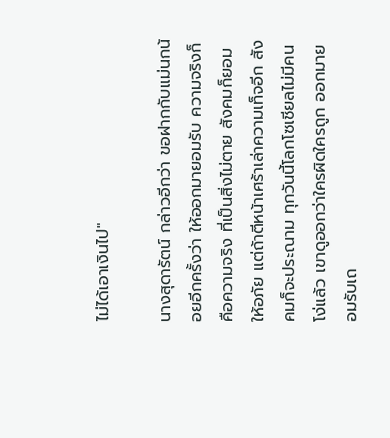ไม่ได้เอาเงินไป"

นางสุดารัตน์ กล่าวอีกว่า ขอฝากกับแม่นกน้อยอีกครั้งว่า ให้ออกมายอมรับ ความจริงก็คือความจริง ที่เป็นสิ่งไม่ตาย สังคมก็ยอมให้อภัย แต่ถ้าตีหน้าเศร้าเล่าความเท็จอีก สังคมก็จะประณาม ทุกวันนี้โลกโซเชียลไม่มีคนโง่แล้ว เขาดูออกว่าใครผิดใครถูก ออกมายอมรับเถ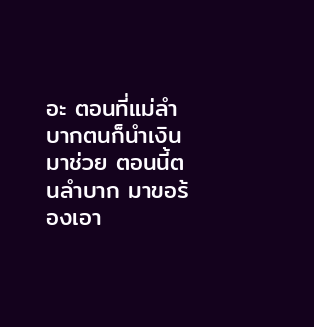อะ ตอนที่แม่ลำบากตนก็นำเงินมาช่วย ตอนนี้ตนลำบาก มาขอร้องเอา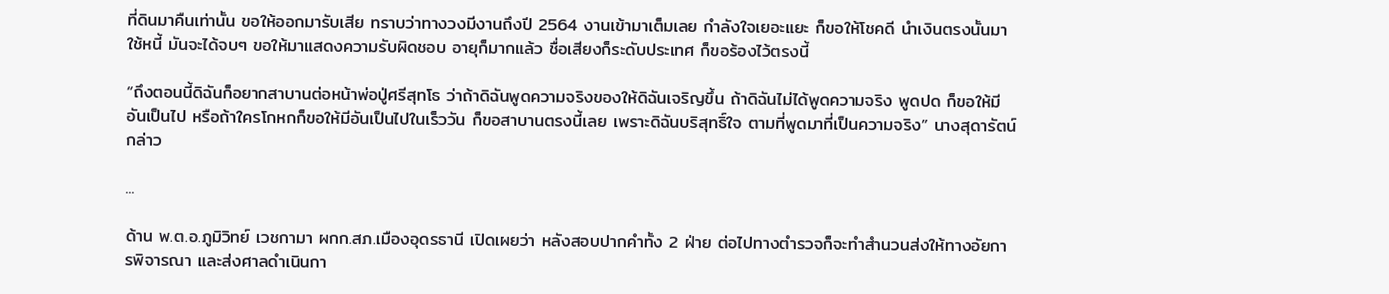ที่ดินมาคืนเท่านั้น ขอให้ออกมารับเสีย ทราบว่าทางวงมีงานถึงปี 2564 งานเข้ามาเต็มเลย กำลังใจเยอะแยะ ก็ขอให้โชคดี นำเงินตรงนั้นมาใช้หนี้ มันจะได้จบๆ ขอให้มาแสดงความรับผิดชอบ อายุก็มากแล้ว ชื่อเสียงก็ระดับประเทศ ก็ขอร้องไว้ตรงนี้

“ถึงตอนนี้ดิฉันก็อยากสาบานต่อหน้าพ่อปู่ศรีสุทโธ ว่าถ้าดิฉันพูดความจริงของให้ดิฉันเจริญขึ้น ถ้าดิฉันไม่ได้พูดความจริง พูดปด ก็ขอให้มีอันเป็นไป หรือถ้าใครโกหกก็ขอให้มีอันเป็นไปในเร็ววัน ก็ขอสาบานตรงนี้เลย เพราะดิฉันบริสุทธิ์ใจ ตามที่พูดมาที่เป็นความจริง” นางสุดารัตน์ กล่าว

...

ด้าน พ.ต.อ.ภูมิวิทย์ เวชกามา ผกก.สภ.เมืองอุดรธานี เปิดเผยว่า หลังสอบปากคำทั้ง 2 ฝ่าย ต่อไปทางตำรวจก็จะทำสำนวนส่งให้ทางอัยการพิจารณา และส่งศาลดำเนินกา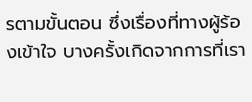รตามขั้นตอน ซึ่งเรื่องที่ทางผู้ร้องเข้าใจ บางครั้งเกิดจากการที่เรา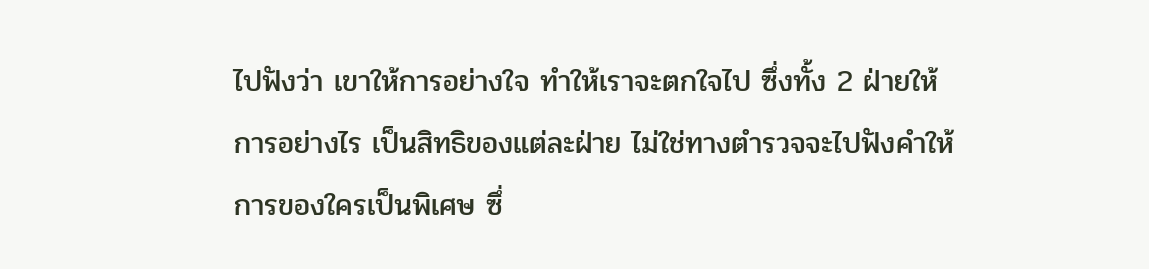ไปฟังว่า เขาให้การอย่างใจ ทำให้เราจะตกใจไป ซึ่งทั้ง 2 ฝ่ายให้การอย่างไร เป็นสิทธิของแต่ละฝ่าย ไม่ใช่ทางตำรวจจะไปฟังคำให้การของใครเป็นพิเศษ ซึ่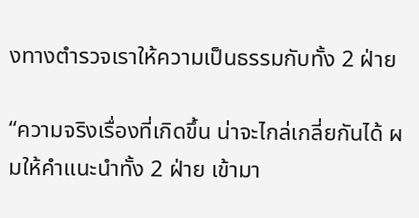งทางตำรวจเราให้ความเป็นธรรมกับทั้ง 2 ฝ่าย

“ความจริงเรื่องที่เกิดขึ้น น่าจะไกล่เกลี่ยกันได้ ผมให้คำแนะนำทั้ง 2 ฝ่าย เข้ามา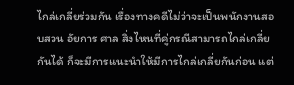ไกล่เกลี่ยร่วมกัน เรื่องทางคดีไม่ว่าจะเป็นพนักงานสอบสวน อัยการ ศาล สิ่งไหนที่คู่กรณีสามารถไกล่เกลี่ยกันได้ ก็จะมีการแนะนำให้มีการไกล่เกลี่ยกันก่อน แต่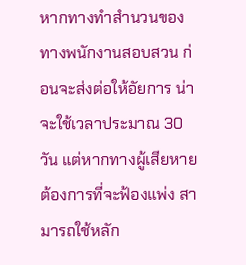หากทางทำสำนวนของทางพนักงานสอบสวน ก่อนจะส่งต่อให้อัยการ น่าจะใช้เวลาประมาณ 30 วัน แต่หากทางผู้เสียหาย ต้องการที่จะฟ้องแพ่ง สามารถใช้หลัก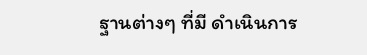ฐานต่างๆ ที่มี ดำเนินการ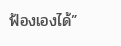ฟ้องเองได้”